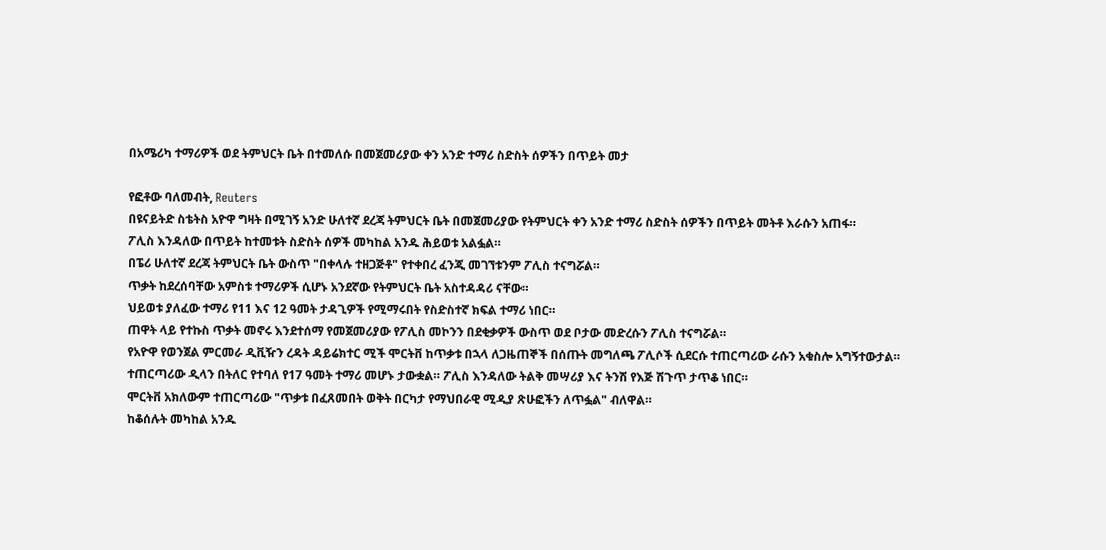በአሜሪካ ተማሪዎች ወደ ትምህርት ቤት በተመለሱ በመጀመሪያው ቀን አንድ ተማሪ ስድስት ሰዎችን በጥይት መታ

የፎቶው ባለመብት, Reuters
በዩናይትድ ስቴትስ አዮዋ ግዛት በሚገኝ አንድ ሁለተኛ ደረጃ ትምህርት ቤት በመጀመሪያው የትምህርት ቀን አንድ ተማሪ ስድስት ሰዎችን በጥይት መትቶ እራሱን አጠፋ።
ፖሊስ እንዳለው በጥይት ከተመቱት ስድስት ሰዎች መካከል አንዱ ሕይወቱ አልፏል።
በፔሪ ሁለተኛ ደረጃ ትምህርት ቤት ውስጥ "በቀላሉ ተዘጋጅቶ" የተቀበረ ፈንጂ መገኘቱንም ፖሊስ ተናግሯል።
ጥቃት ከደረሰባቸው አምስቱ ተማሪዎች ሲሆኑ አንደኛው የትምህርት ቤት አስተዳዳሪ ናቸው።
ህይወቱ ያለፈው ተማሪ የ11 እና 12 ዓመት ታዳጊዎች የሚማሩበት የስድስተኛ ክፍል ተማሪ ነበር።
ጠዋት ላይ የተኩስ ጥቃት መኖሩ እንደተሰማ የመጀመሪያው የፖሊስ መኮንን በደቂቃዎች ውስጥ ወደ ቦታው መድረሱን ፖሊስ ተናግሯል።
የአዮዋ የወንጀል ምርመራ ዲቪዥን ረዳት ዳይሬክተር ሚች ሞርትቨ ከጥቃቱ በኋላ ለጋዜጠኞች በሰጡት መግለጫ ፖሊሶች ሲደርሱ ተጠርጣሪው ራሱን አቁስሎ አግኝተውታል።
ተጠርጣሪው ዲላን በትለር የተባለ የ17 ዓመት ተማሪ መሆኑ ታውቋል። ፖሊስ እንዳለው ትልቅ መሣሪያ እና ትንሽ የእጅ ሽጉጥ ታጥቆ ነበር።
ሞርትቨ አክለውም ተጠርጣሪው "ጥቃቱ በፈጸመበት ወቅት በርካታ የማህበራዊ ሚዲያ ጽሁፎችን ለጥፏል" ብለዋል።
ከቆሰሉት መካከል አንዱ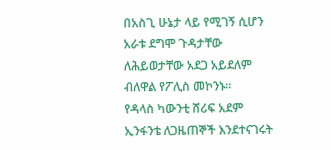በአስጊ ሁኔታ ላይ የሚገኝ ሲሆን አራቱ ደግሞ ጉዳታቸው ለሕይወታቸው አደጋ አይደለም ብለዋል የፖሊስ መኮንኑ።
የዳላስ ካውንቲ ሸሪፍ አደም ኢንፋንቴ ለጋዜጠኞች እንደተናገሩት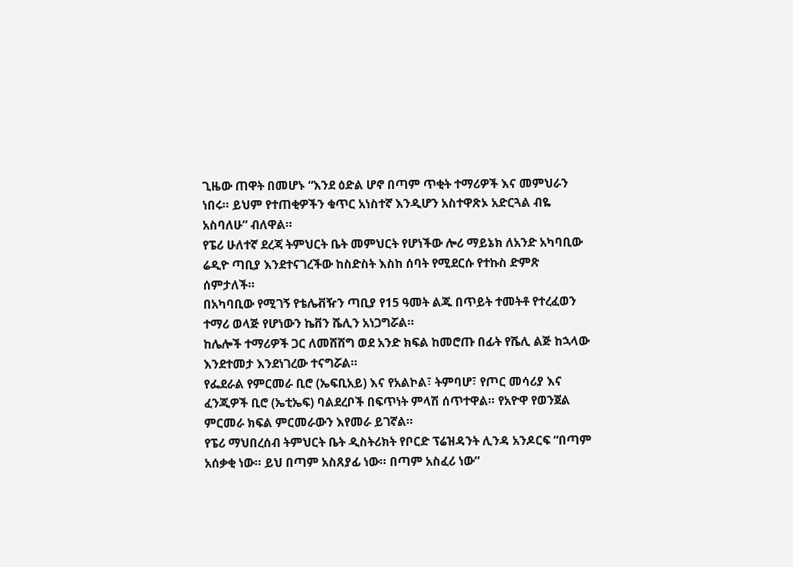ጊዜው ጠዋት በመሆኑ “እንደ ዕድል ሆኖ በጣም ጥቂት ተማሪዎች እና መምህራን ነበሩ። ይህም የተጠቂዎችን ቁጥር አነስተኛ እንዲሆን አስተዋጽኦ አድርጓል ብዬ አስባለሁ” ብለዋል።
የፔሪ ሁለተኛ ደረጃ ትምህርት ቤት መምህርት የሆነችው ሎሪ ማይኔክ ለአንድ አካባቢው ሬዲዮ ጣቢያ እንደተናገረችው ከስድስት እስከ ሰባት የሚደርሱ የተኩስ ድምጽ ሰምታለች።
በአካባቢው የሚገኝ የቴሌቭዥን ጣቢያ የ15 ዓመት ልጁ በጥይት ተመትቶ የተረፈወን ተማሪ ወላጅ የሆነውን ኬቨን ሼሊን አነጋግሯል።
ከሌሎች ተማሪዎች ጋር ለመሸሸግ ወደ አንድ ክፍል ከመሮጡ በፊት የሼሊ ልጅ ከኋላው እንደተመታ እንደነገረው ተናግሯል።
የፌደራል የምርመራ ቢሮ (ኤፍቢአይ) እና የአልኮል፣ ትምባሆ፣ የጦር መሳሪያ እና ፈንጂዎች ቢሮ (ኤቲኤፍ) ባልደረቦች በፍጥነት ምላሽ ሰጥተዋል። የአዮዋ የወንጀል ምርመራ ክፍል ምርመራውን እየመራ ይገኛል።
የፔሪ ማህበረሰብ ትምህርት ቤት ዲስትሪክት የቦርድ ፕሬዝዳንት ሊንዳ አንዶርፍ “በጣም አሰቃቂ ነው። ይህ በጣም አስጸያፊ ነው። በጣም አስፈሪ ነው”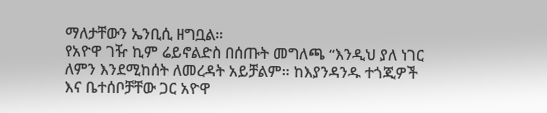ማለታቸውን ኤንቢሲ ዘግቧል።
የአዮዋ ገዥ ኪም ሬይኖልድስ በሰጡት መግለጫ “እንዲህ ያለ ነገር ለምን እንደሚከሰት ለመረዳት አይቻልም። ከእያንዳንዱ ተጎጂዎች እና ቤተሰቦቻቸው ጋር አዮዋ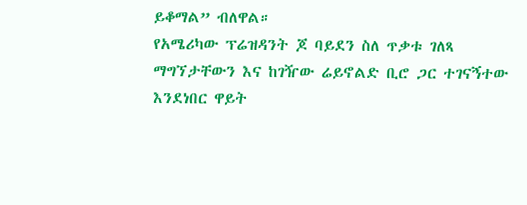ይቆማል” ብለዋል።
የአሜሪካው ፕሬዝዳንት ጆ ባይደን ስለ ጥቃቱ ገለጻ ማግኘታቸውን እና ከገዥው ሬይኖልድ ቢሮ ጋር ተገናኝተው እንደነበር ዋይት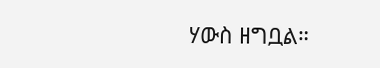ሃውስ ዘግቧል።